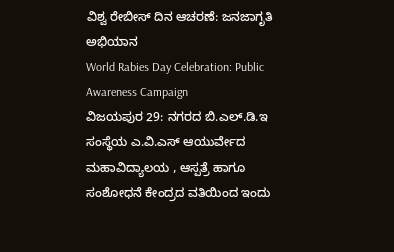ವಿಶ್ವ ರೇಬೀಸ್ ದಿನ ಆಚರಣೆ: ಜನಜಾಗೃತಿ ಅಭಿಯಾನ
World Rabies Day Celebration: Public Awareness Campaign
ವಿಜಯಪುರ 29: ನಗರದ ಬಿ.ಎಲ್.ಡಿ.ಇ ಸಂಸ್ಥೆಯ ಎ.ವಿ.ಎಸ್ ಆಯುರ್ವೇದ ಮಹಾವಿದ್ಯಾಲಯ , ಆಸ್ಪತ್ರೆ ಹಾಗೂ ಸಂಶೋಧನೆ ಕೇಂದ್ರದ ವತಿಯಿಂದ ಇಂದು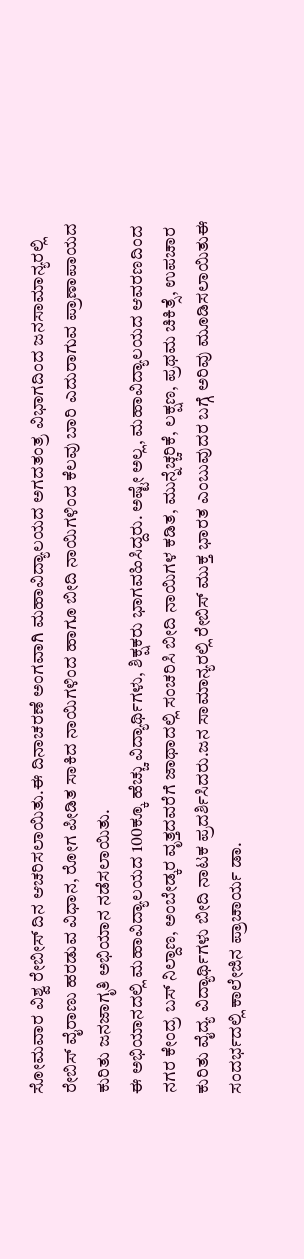ಸೋಮವಾರ ವಿಶ್ವ ರೇಬೀಸ್ ದಿನ ಆಚರಿಸಲಾಯಿತು.ಈ ದಿನಾಚರಣೆ ಅಂಗವಾಗಿ ಮಹಾವಿದ್ಯಾಲಯದ ಅಗದತಂತ್ರ ವಿಭಾಗದಿಂದ ಜನಸಾಮಾನ್ಯರಲ್ಲಿ ರೇಬಿಸ್ ವೈರಾಣು ಹರಡುವ ವಿಧಾನ, ರೋಗ ಪೀಡಿತ ಸಾಕಿದ ನಾಯಿಗಳಿಂದ ಹಾಗೂ ಬೀದಿ ನಾಯಿಗಳಿಂದ ಕೆಲವು ಬಾರಿ ಎದುರಾಗುವ ಪ್ರಾಣಾಪಾಯದ ಕುರಿತು ಜನಜಾಗೃತಿ ಅಭಿಯಾನ ನಡೆಸಲಾಯಿತು.
ಈ ಅಭಿಯಾನದಲ್ಲಿ ಮಹಾವಿದ್ಯಾಲಯದ 100ಕ್ಕೂ ಹೆಚ್ಚು ವಿದ್ಯಾರ್ಥಿಗಳು, ಶಿಕ್ಷಕರು ಭಾಗವಹಿಸಿದ್ದರು. ಅಷ್ಟೇ ಅಲ್ಲ, ಮಹಾವಿದ್ಯಾಲಯದ ಆವರಣದಿಂದ ನಗರ ಕೇಂದ್ರ ಬಸ್ ನಿಲ್ದಾಣ, ಅಂಬೇಡ್ಕರ ವೃತ್ತದವರೆಗೆ ಜಾಥಾದಲ್ಲಿ ಸಂಚರಿಸಿ ಬೀದಿ ನಾಯಿಗಳ ಕಡಿತ, ಮುನ್ನೆಚ್ಚರಿಕೆ, ಲಕ್ಷಣ, ಪ್ರಥಮ ಚಿಕಿತ್ಸೆ, ಉಪಚಾರ ಕುರಿತು ವೈದ್ಯ ವಿದ್ಯಾರ್ಥಿಗಳು ಬೀದಿ ನಾಟಕ ಪ್ರದರ್ಶಿಸಿದರು.ಜನ ಸಾಮಾನ್ಯರಲ್ಲಿ ರೇಬಿಸ್ ಮುಕ್ತ ಭಾರತ ಎಂಬುವುದರ ಬಗ್ಗೆ ಅರಿವು ಮೂಡಿಸಲಾಯಿತುಈ ಸಂದರ್ಭದಲ್ಲಿ ಕಾಲೇಜಿನ ಪ್ರಾಚಾರ್ಯ ಡಾ.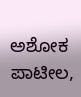ಅಶೋಕ ಪಾಟೀಲ,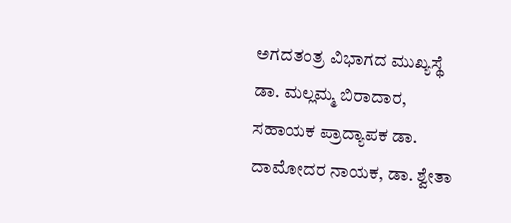ಅಗದತಂತ್ರ ವಿಭಾಗದ ಮುಖ್ಯಸ್ಥೆ ಡಾ. ಮಲ್ಲಮ್ಮ ಬಿರಾದಾರ, ಸಹಾಯಕ ಪ್ರಾದ್ಯಾಪಕ ಡಾ. ದಾಮೋದರ ನಾಯಕ, ಡಾ. ಶ್ವೇತಾ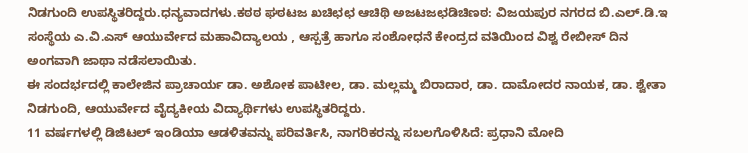ನಿಡಗುಂದಿ ಉಪಸ್ಥಿತರಿದ್ದರು.ಧನ್ಯವಾದಗಳು.ಕಠಠ ಘಠಟಜ ಖಚಿಛಛ ಆಚಿಥಿ ಅಜಟಜಛಡಿಚಿಣಠ: ವಿಜಯಪುರ ನಗರದ ಬಿ.ಎಲ್.ಡಿ.ಇ ಸಂಸ್ಥೆಯ ಎ.ವಿ.ಎಸ್ ಆಯುರ್ವೇದ ಮಹಾವಿದ್ಯಾಲಯ , ಆಸ್ಪತ್ರೆ ಹಾಗೂ ಸಂಶೋಧನೆ ಕೇಂದ್ರದ ವತಿಯಿಂದ ವಿಶ್ವ ರೇಬೀಸ್ ದಿನ ಅಂಗವಾಗಿ ಜಾಥಾ ನಡೆಸಲಾಯಿತು.
ಈ ಸಂದರ್ಭದಲ್ಲಿ ಕಾಲೇಜಿನ ಪ್ರಾಚಾರ್ಯ ಡಾ. ಅಶೋಕ ಪಾಟೀಲ, ಡಾ. ಮಲ್ಲಮ್ಮ ಬಿರಾದಾರ, ಡಾ. ದಾಮೋದರ ನಾಯಕ, ಡಾ. ಶ್ವೇತಾ ನಿಡಗುಂದಿ, ಆಯುರ್ವೇದ ವೈದ್ಯಕೀಯ ವಿದ್ಯಾರ್ಥಿಗಳು ಉಪಸ್ಥಿತರಿದ್ದರು.
11 ವರ್ಷಗಳಲ್ಲಿ ಡಿಜಿಟಲ್ ಇಂಡಿಯಾ ಆಡಳಿತವನ್ನು ಪರಿವರ್ತಿಸಿ, ನಾಗರಿಕರನ್ನು ಸಬಲಗೊಳಿಸಿದೆ: ಪ್ರಧಾನಿ ಮೋದಿ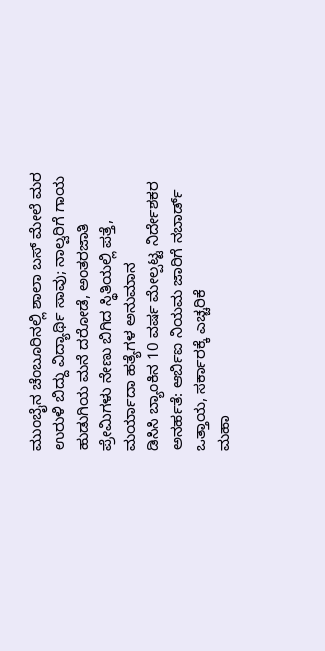ಮುಂಬೈನ ಚೆಂಬೂರಿನಲ್ಲಿ ಶಾಲಾ ಬಸ್ ಮೇಲೆ ಮರ ಉರುಳಿ ಬಿದ್ದು ವಿದ್ಯಾರ್ಥಿ ಸಾವು; ನಾಲ್ವರಿಗೆ ಗಾಯ
ಹುಡುಗಿಯ ಮನೆ ದರೋಡೆ, ಅಂತರಜಾತಿ ಪ್ರೇಮಿಗಳು ನೇಣು ಬಿಗಿದ ಸ್ಥಿತಿಯಲ್ಲಿ ಪತ್ತೆ, ಮರ್ಯಾದಾ ಹತ್ಯೆಗಳ ಅನುಮಾನ
ಡಿಸಿಸಿ ಬ್ಯಾಂಕಿನ 10 ವರ್ಷ ಮೇಲ್ಪಟ್ಟ ನಿರ್ದೇಶಕರ ಅನರ್ಹತೆ: ಆರ್ಬಿಐ ನಿಯಮ ಜಾರಿಗೆ ನಬಾರ್ಡ್ ಒತ್ತಾಯ, ಸರ್ಕಾರಕ್ಕೆ ಎಚ್ಚರಿಕೆ
ಮಹಾ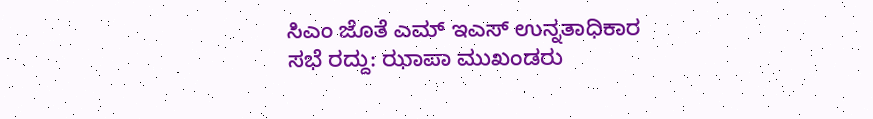ಸಿಎಂ ಜೊತೆ ಎಮ್ ಇಎಸ್ ಉನ್ನತಾಧಿಕಾರ ಸಭೆ ರದ್ದು: ಝಾಪಾ ಮುಖಂಡರು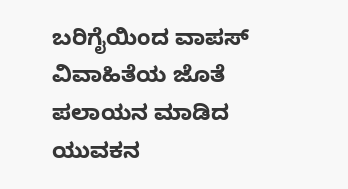ಬರಿಗೈಯಿಂದ ವಾಪಸ್
ವಿವಾಹಿತೆಯ ಜೊತೆ ಪಲಾಯನ ಮಾಡಿದ ಯುವಕನ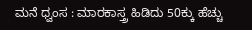ಮನೆ ಧ್ವಂಸ : ಮಾರಕಾಸ್ತ್ರ ಹಿಡಿದು 50ಕ್ಕು ಹೆಚ್ಚು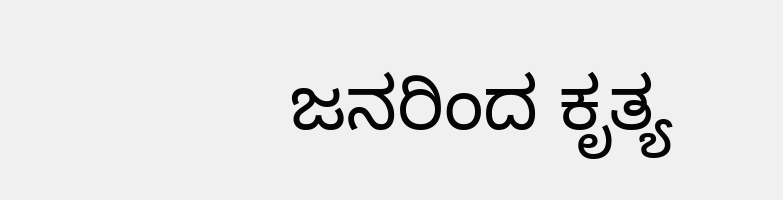ಜನರಿಂದ ಕೃತ್ಯ